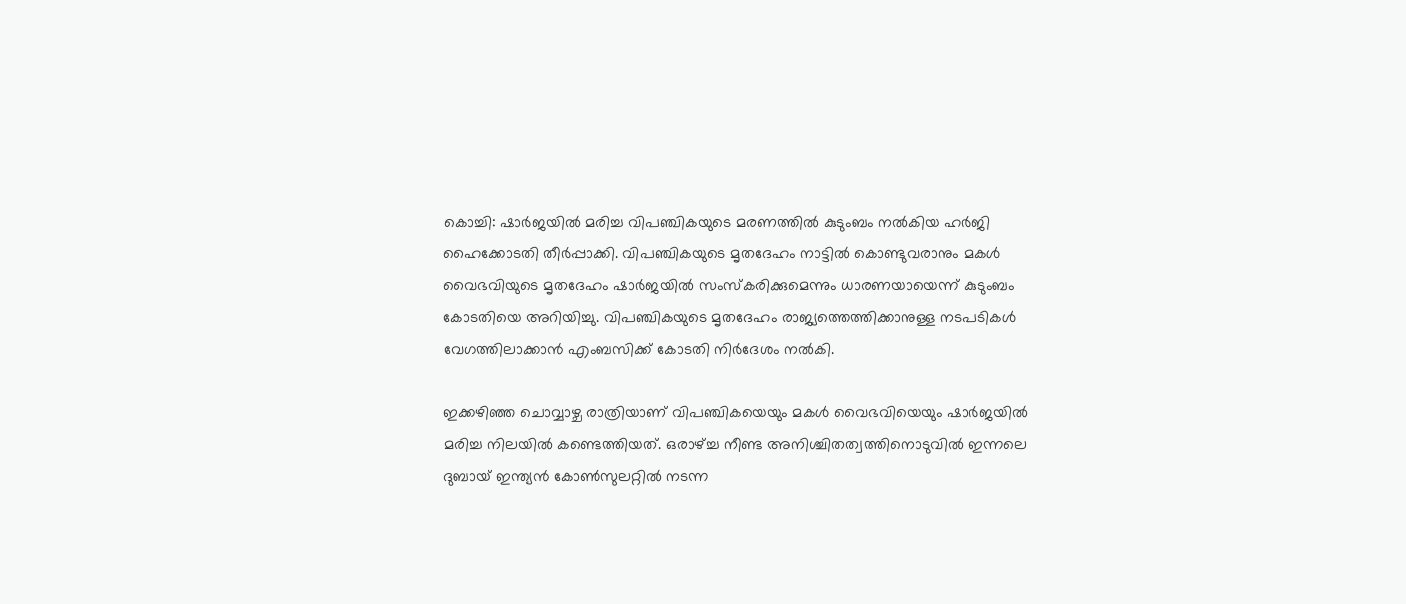കൊച്ചി: ഷാര്‍ജയില്‍ മരിച്ച വിപഞ്ചികയുടെ മരണത്തില്‍ കുടുംബം നല്‍കിയ ഹര്‍ജി ഹൈക്കോടതി തീര്‍പ്പാക്കി. വിപഞ്ചികയുടെ മൃതദേഹം നാട്ടില്‍ കൊണ്ടുവരാനും മകള്‍ വൈഭവിയുടെ മൃതദേഹം ഷാര്‍ജയില്‍ സംസ്‌കരിക്കുമെന്നും ധാരണയായെന്ന് കുടുംബം കോടതിയെ അറിയിച്ചു. വിപഞ്ചികയുടെ മൃതദേഹം രാജ്യത്തെത്തിക്കാനുള്ള നടപടികള്‍ വേഗത്തിലാക്കാന്‍ എംബസിക്ക് കോടതി നിര്‍ദേശം നല്‍കി.

ഇക്കഴിഞ്ഞ ചൊവ്വാഴ്ച രാത്രിയാണ് വിപഞ്ചികയെയും മകള്‍ വൈഭവിയെയും ഷാര്‍ജയില്‍ മരിച്ച നിലയില്‍ കണ്ടെത്തിയത്. ഒരാഴ്ച്ച നീണ്ട അനിശ്ചിതത്വത്തിനൊടുവില്‍ ഇന്നലെ ദുബായ് ഇന്ത്യന്‍ കോണ്‍സുലറ്റില്‍ നടന്ന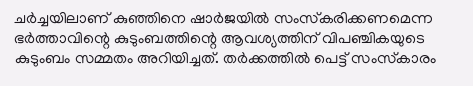ചര്‍ച്ചയിലാണ് കുഞ്ഞിനെ ഷാര്‍ജയില്‍ സംസ്‌കരിക്കണമെന്ന ഭര്‍ത്താവിന്റെ കുടുംബത്തിന്റെ ആവശ്യത്തിന് വിപഞ്ചികയുടെ കുടുംബം സമ്മതം അറിയിച്ചത്. തര്‍ക്കത്തില്‍ പെട്ട് സംസ്‌കാരം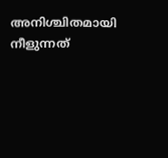അനിശ്ചിതമായി നീളുന്നത്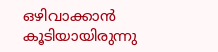ഒഴിവാക്കാന്‍ കൂടിയായിരുന്നു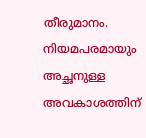തീരുമാനം. നിയമപരമായും അച്ഛനുള്ള അവകാശത്തിന്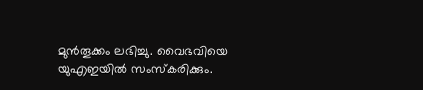മുന്‍തൂക്കം ലഭിച്ചു. വൈഭവിയെ യുഎഇയില്‍ സംസ്‌കരിക്കും.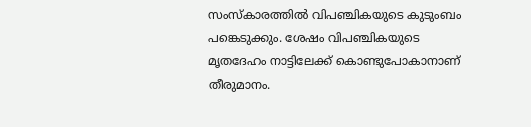സംസ്‌കാരത്തില്‍ വിപഞ്ചികയുടെ കുടുംബം പങ്കെടുക്കും. ശേഷം വിപഞ്ചികയുടെ മൃതദേഹം നാട്ടിലേക്ക് കൊണ്ടുപോകാനാണ് തീരുമാനം.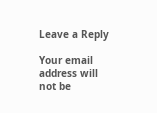Leave a Reply

Your email address will not be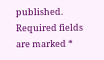published. Required fields are marked *